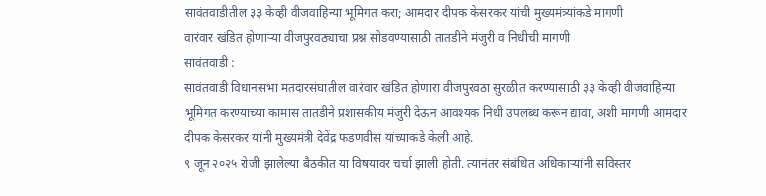सावंतवाडीतील ३३ केव्ही वीजवाहिन्या भूमिगत करा; आमदार दीपक केसरकर यांची मुख्यमंत्र्यांकडे मागणी
वारंवार खंडित होणाऱ्या वीजपुरवठ्याचा प्रश्न सोडवण्यासाठी तातडीने मंजुरी व निधीची मागणी
सावंतवाडी :
सावंतवाडी विधानसभा मतदारसंघातील वारंवार खंडित होणारा वीजपुरवठा सुरळीत करण्यासाठी ३३ केव्ही वीजवाहिन्या भूमिगत करण्याच्या कामास तातडीने प्रशासकीय मंजुरी देऊन आवश्यक निधी उपलब्ध करून द्यावा, अशी मागणी आमदार दीपक केसरकर यांनी मुख्यमंत्री देवेंद्र फडणवीस यांच्याकडे केली आहे.
९ जून २०२५ रोजी झालेल्या बैठकीत या विषयावर चर्चा झाली होती. त्यानंतर संबंधित अधिकाऱ्यांनी सविस्तर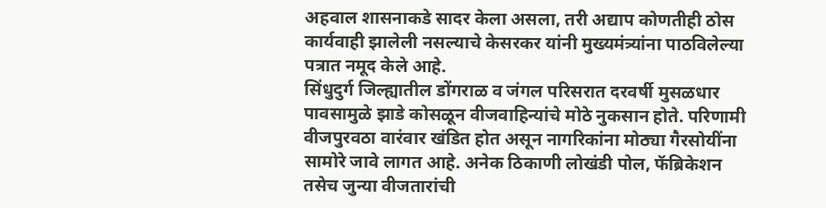अहवाल शासनाकडे सादर केला असला, तरी अद्याप कोणतीही ठोस कार्यवाही झालेली नसल्याचे केसरकर यांनी मुख्यमंत्र्यांना पाठविलेल्या पत्रात नमूद केले आहे.
सिंधुदुर्ग जिल्ह्यातील डोंगराळ व जंगल परिसरात दरवर्षी मुसळधार पावसामुळे झाडे कोसळून वीजवाहिन्यांचे मोठे नुकसान होते. परिणामी वीजपुरवठा वारंवार खंडित होत असून नागरिकांना मोठ्या गैरसोयींना सामोरे जावे लागत आहे. अनेक ठिकाणी लोखंडी पोल, फॅब्रिकेशन तसेच जुन्या वीजतारांची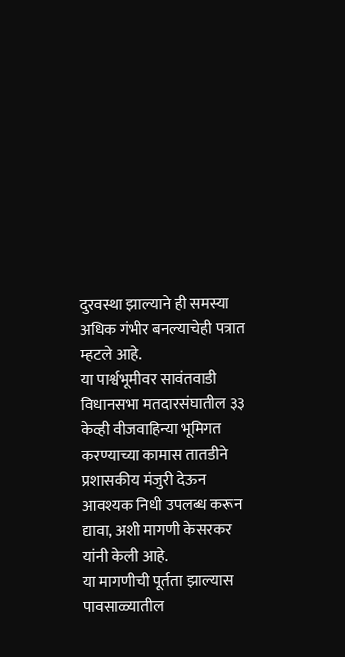दुरवस्था झाल्याने ही समस्या अधिक गंभीर बनल्याचेही पत्रात म्हटले आहे.
या पार्श्वभूमीवर सावंतवाडी विधानसभा मतदारसंघातील ३३ केव्ही वीजवाहिन्या भूमिगत करण्याच्या कामास तातडीने प्रशासकीय मंजुरी देऊन आवश्यक निधी उपलब्ध करून द्यावा, अशी मागणी केसरकर यांनी केली आहे.
या मागणीची पूर्तता झाल्यास पावसाळ्यातील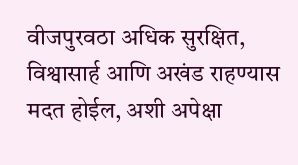वीजपुरवठा अधिक सुरक्षित, विश्वासार्ह आणि अखंड राहण्यास मदत होईल, अशी अपेक्षा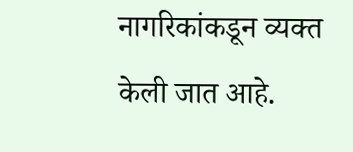नागरिकांकडून व्यक्त केली जात आहे.